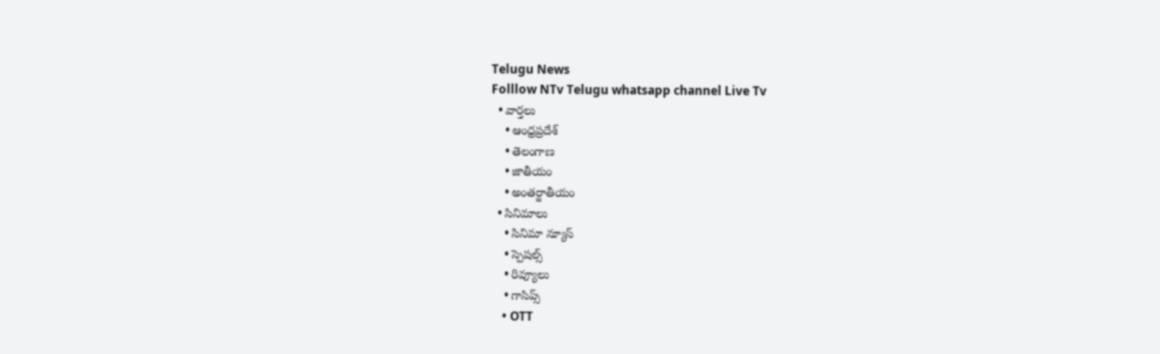Telugu News
Folllow NTv Telugu whatsapp channel Live Tv
  • వార్తలు
    • ఆంధ్రప్రదేశ్
    • తెలంగాణ
    • జాతీయం
    • అంతర్జాతీయం
  • సినిమాలు
    • సినిమా న్యూస్
    • స్పెషల్స్
    • రివ్యూలు
    • గాసిప్స్
    • OTT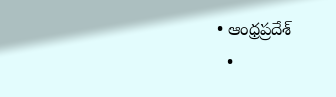• ఆంధ్రప్రదేశ్
  •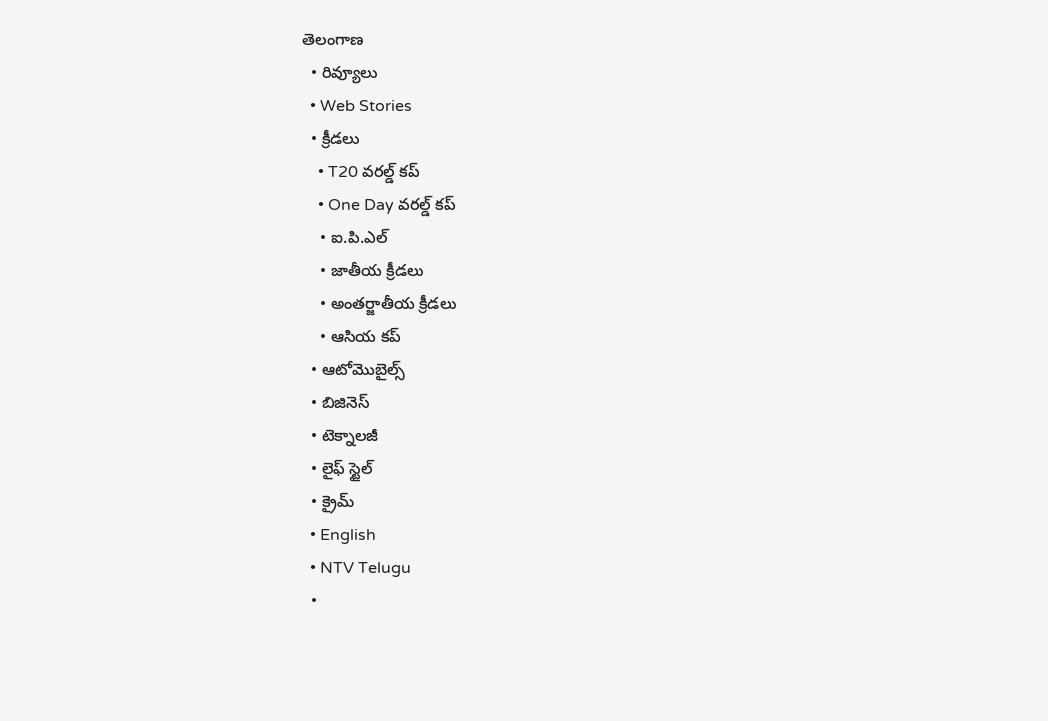తెలంగాణ
  • రివ్యూలు
  • Web Stories
  • క్రీడలు
    • T20 వరల్డ్ కప్
    • One Day వరల్డ్ కప్
    • ఐ.పి.ఎల్
    • జాతీయ క్రీడలు
    • అంతర్జాతీయ క్రీడలు
    • ఆసియ కప్
  • ఆటోమొబైల్స్
  • బిజినెస్‌
  • టెక్నాలజీ
  • లైఫ్ స్టైల్
  • క్రైమ్
  • English
  • NTV Telugu
  •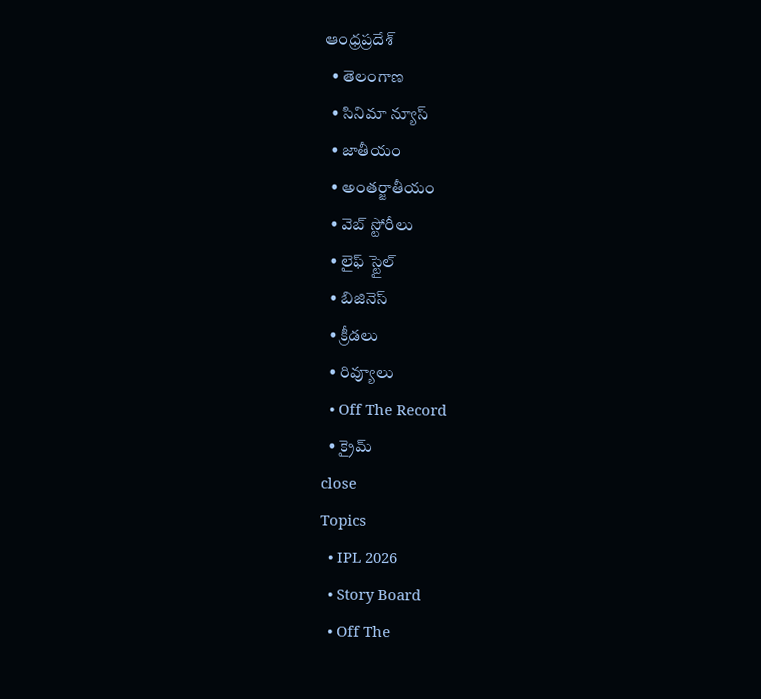ఆంధ్రప్రదేశ్
  • తెలంగాణ
  • సినిమా న్యూస్
  • జాతీయం
  • అంతర్జాతీయం
  • వెబ్ స్టోరీలు
  • లైఫ్ స్టైల్
  • బిజినెస్‌
  • క్రీడలు
  • రివ్యూలు
  • Off The Record
  • క్రైమ్
close
Topics
  • IPL 2026
  • Story Board
  • Off The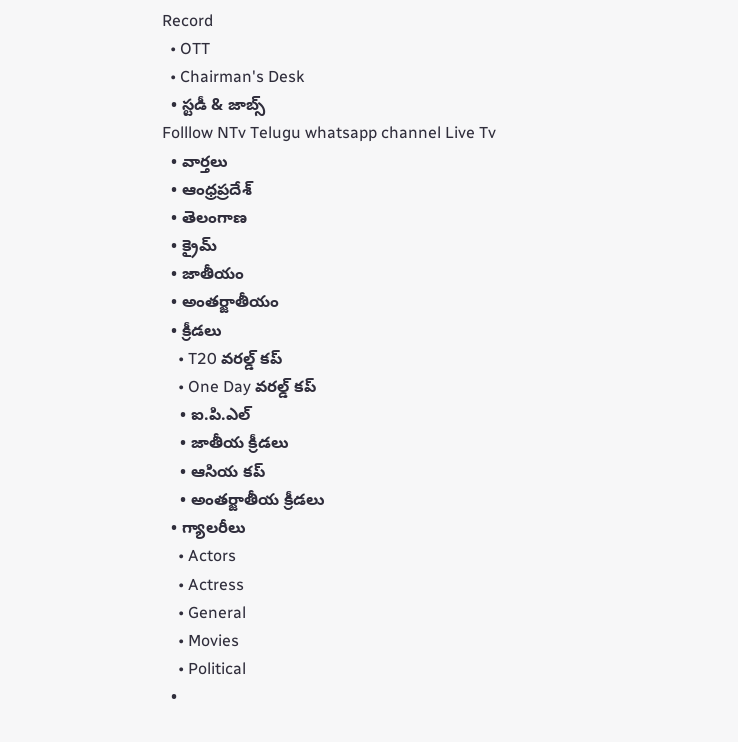Record
  • OTT
  • Chairman's Desk
  • స్టడీ & జాబ్స్
Folllow NTv Telugu whatsapp channel Live Tv
  • వార్తలు
  • ఆంధ్రప్రదేశ్
  • తెలంగాణ
  • క్రైమ్
  • జాతీయం
  • అంతర్జాతీయం
  • క్రీడలు
    • T20 వరల్డ్ కప్
    • One Day వరల్డ్ కప్
    • ఐ.పి.ఎల్
    • జాతీయ క్రీడలు
    • ఆసియ కప్
    • అంతర్జాతీయ క్రీడలు
  • గ్యాలరీలు
    • Actors
    • Actress
    • General
    • Movies
    • Political
  •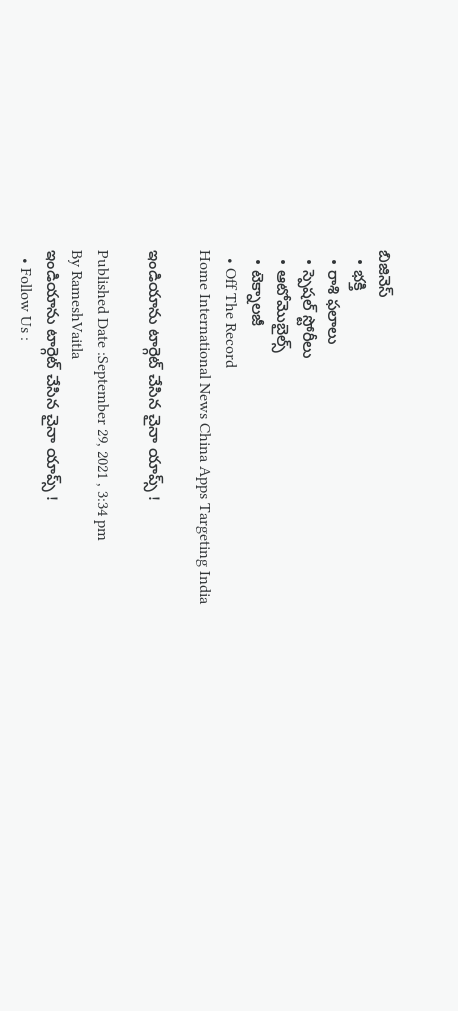బిజినెస్‌
  • భక్తి
  • రాశి ఫలాలు
  • స్పెషల్‌ స్టోరీలు
  • ఆటోమొబైల్స్
  • టెక్నాలజీ
  • Off The Record
Home International News China Apps Targeting India

ఇండియాను టార్గెట్ చేసిన చైనా యాప్స్ !

Published Date :September 29, 2021 , 3:34 pm
By RameshVaitla
ఇండియాను టార్గెట్ చేసిన చైనా యాప్స్ !
  • Follow Us :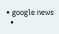• google news
  •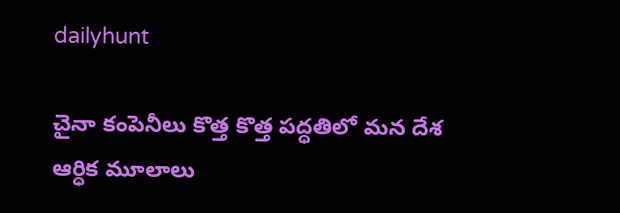dailyhunt

చైనా కంపెనీలు కొత్త కొత్త పద్ధతిలో మన దేశ ఆర్ధిక మూలాలు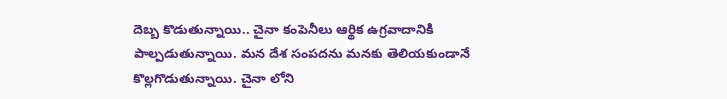దెబ్బ కొడుతున్నాయి.. చైనా కంపెనీలు ఆర్థిక ఉగ్రవాదానికి పాల్పడుతున్నాయి. మన దేశ సంపదను మనకు తెలియకుండానే కొల్లగొడుతున్నాయి. చైనా లోని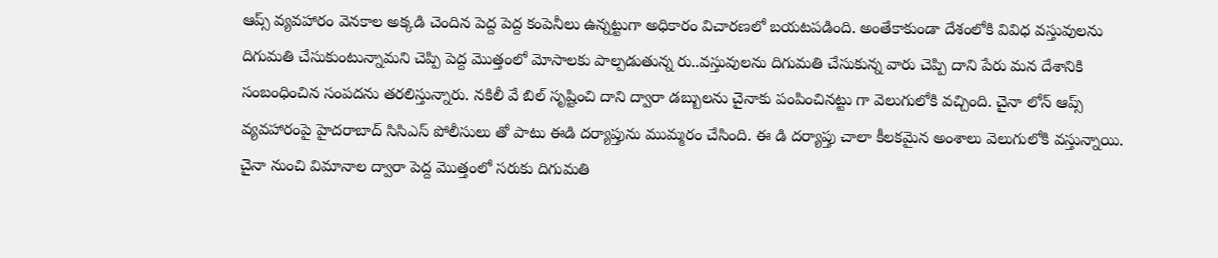ఆప్స్ వ్యవహారం వెనకాల అక్కడి చెందిన పెద్ద పెద్ద కంపెనీలు ఉన్నట్టుగా అధికారం విచారణలో బయటపడింది. అంతేకాకుండా దేశంలోకి వివిధ వస్తువులను దిగుమతి చేసుకుంటున్నామని చెప్పి పెద్ద మొత్తంలో మోసాలకు పాల్పడుతున్న రు..వస్తువులను దిగుమతి చేసుకున్న వారు చెప్పి దాని పేరు మన దేశానికి సంబంధించిన సంపదను తరలిస్తున్నారు. నకిలీ వే బిల్ సృష్టించి దాని ద్వారా డబ్బులను చైనాకు పంపించినట్టు గా వెలుగులోకి వచ్చింది. చైనా లోన్ ఆప్స్ వ్యవహారంపై హైదరాబాద్ సిసిఎస్ పోలీసులు తో పాటు ఈడి దర్యాప్తును ముమ్మరం చేసింది. ఈ డి దర్యాప్తు చాలా కీలకమైన అంశాలు వెలుగులోకి వస్తున్నాయి. చైనా నుంచి విమానాల ద్వారా పెద్ద మొత్తంలో సరుకు దిగుమతి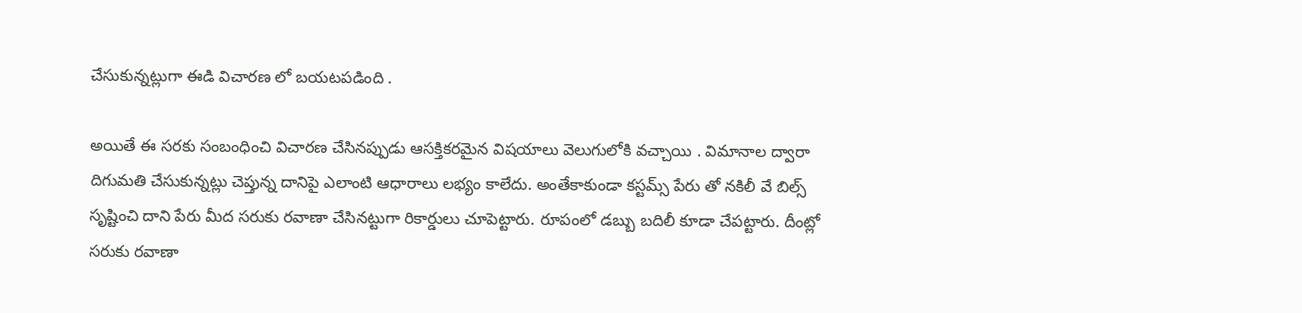చేసుకున్నట్లుగా ఈడి విచారణ లో బయటపడింది .

అయితే ఈ సరకు సంబంధించి విచారణ చేసినప్పుడు ఆసక్తికరమైన విషయాలు వెలుగులోకి వచ్చాయి . విమానాల ద్వారా దిగుమతి చేసుకున్నట్లు చెప్తున్న దానిపై ఎలాంటి ఆధారాలు లభ్యం కాలేదు. అంతేకాకుండా కస్టమ్స్ పేరు తో నకిలీ వే బిల్స్ సృష్టించి దాని పేరు మీద సరుకు రవాణా చేసినట్టుగా రికార్డులు చూపెట్టారు. రూపంలో డబ్బు బదిలీ కూడా చేపట్టారు. దీంట్లో సరుకు రవాణా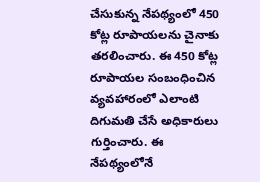చేసుకున్న నేపథ్యంలో 450 కోట్ల రూపాయలను చైనాకు తరలించారు. ఈ 450 కోట్ల రూపాయల సంబంధించిన వ్యవహారంలో ఎలాంటి దిగుమతి చేసే అధికారులు గుర్తించారు. ఈ నేపథ్యంలోనే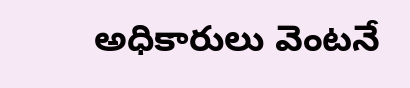అధికారులు వెంటనే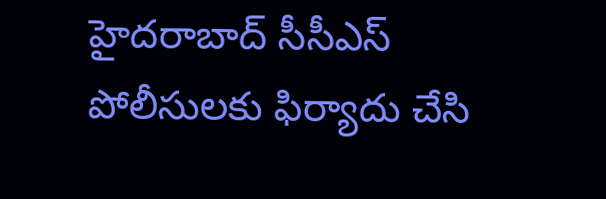హైదరాబాద్ సీసీఎస్ పోలీసులకు ఫిర్యాదు చేసి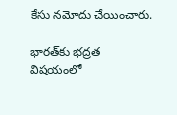కేసు నమోదు చేయించారు.

భారత్‌కు భద్రత విషయంలో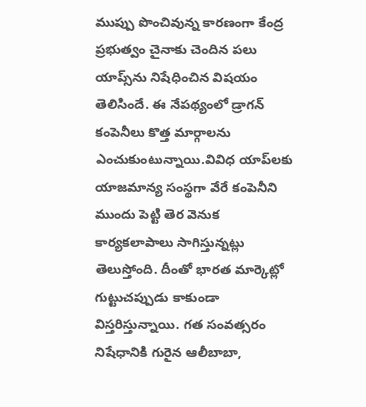ముప్పు పొంచివున్న కారణంగా కేంద్ర ప్రభుత్వం చైనాకు చెందిన పలు యాప్స్‌ను నిషేధించిన విషయం తెలిసిందే. ఈ నేపథ్యంలో డ్రాగన్‌ కంపెనీలు కొత్త మార్గాలను ఎంచుకుంటున్నాయి.వివిధ యాప్‌లకు యాజమాన్య సంస్థగా వేరే కంపెనీని ముందు పెట్టి తెర వెనుక కార్యకలాపాలు సాగిస్తున్నట్లు తెలుస్తోంది. దీంతో భారత మార్కెట్లో గుట్టుచప్పుడు కాకుండా విస్తరిస్తున్నాయి. గత సంవత్సరం నిషేధానికి గురైన ఆలీబాబా,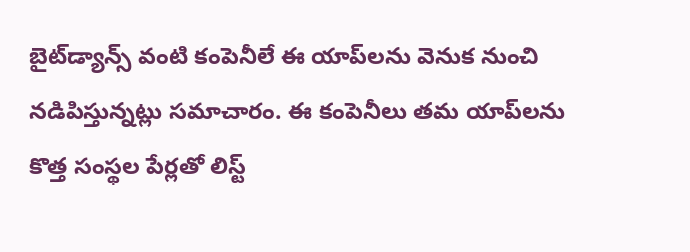బైట్‌డ్యాన్స్‌ వంటి కంపెనీలే ఈ యాప్‌లను వెనుక నుంచి నడిపిస్తున్నట్లు సమాచారం. ఈ కంపెనీలు తమ యాప్‌లను కొత్త సంస్థల పేర్లతో లిస్ట్‌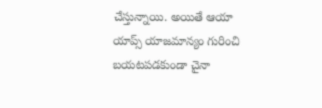చేస్తున్నాయి. అయితే ఆయా యాప్స్‌ యాజమాన్యం గురించి బయటపడకుండా చైనా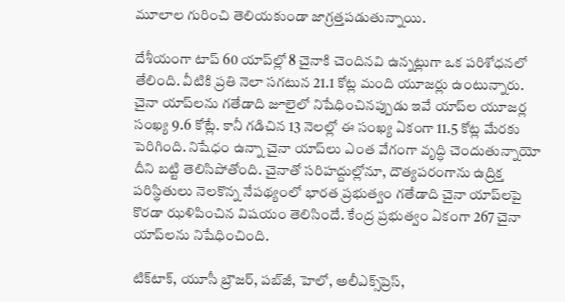మూలాల గురించి తెలియకుండా జాగ్రత్తపడుతున్నాయి.

దేశీయంగా టాప్‌ 60 యాప్‌ల్లో 8 చైనాకి చెందినవి ఉన్నట్లుగా ఒక పరిశోధనలో తేలింది. వీటికి ప్రతి నెలా సగటున 21.1 కోట్ల మంది యూజర్లు ఉంటున్నారు. చైనా యాప్‌లను గతేడాది జూలైలో నిషేధించినప్పుడు ఇవే యాప్‌ల యూజర్ల సంఖ్య 9.6 కోట్లే. కానీ గడిచిన 13 నెలల్లో ఈ సంఖ్య ఏకంగా 11.5 కోట్ల మేరకు పెరిగింది. నిషేధం ఉన్నా చైనా యాప్‌లు ఎంత వేగంగా వృద్ధి చెందుతున్నాయో దీని బట్టి తెలిసిపోతోంది. చైనాతో సరిహద్దుల్లోనూ, దౌత్యపరంగాను ఉద్రిక్త పరిస్థితులు నెలకొన్న నేపథ్యంలో భారత ప్రభుత్వం గతేడాది చైనా యాప్‌లపై కొరడా ఝళిపించిన విషయం తెలిసిందే. కేంద్ర ప్రభుత్వం ఏకంగా 267 చైనా యాప్‌లను నిషేధించింది.

టిక్‌టాక్, యూసీ బ్రౌజర్, పబ్‌జీ, హెలో, అలీఎక్స్‌ప్రెస్,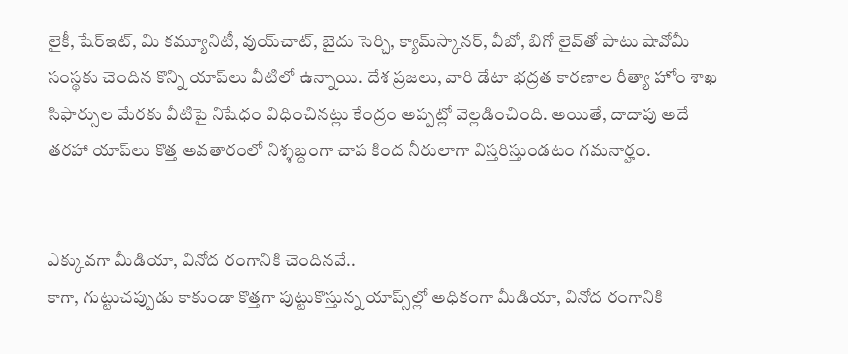లైకీ, షేర్‌ఇట్, మి కమ్యూనిటీ, వుయ్‌చాట్, బైదు సెర్చి, క్యామ్‌స్కానర్, వీబో, బిగో లైవ్‌తో పాటు షావోమీ సంస్థకు చెందిన కొన్ని యాప్‌లు వీటిలో ఉన్నాయి. దేశ ప్రజలు, వారి డేటా భద్రత కారణాల రీత్యా హోం శాఖ సిఫార్సుల మేరకు వీటిపై నిషేధం విధించినట్లు కేంద్రం అప్పట్లో వెల్లడించింది. అయితే, దాదాపు అదే తరహా యాప్‌లు కొత్త అవతారంలో నిశ్శబ్దంగా చాప కింద నీరులాగా విస్తరిస్తుండటం గమనార్హం.


ఎక్కువగా మీడియా, వినోద రంగానికి చెందినవే..
కాగా, గుట్టుచప్పుడు కాకుండా కొత్తగా పుట్టుకొస్తున్న యాప్స్‌ల్లో అధికంగా మీడియా, వినోద రంగానికి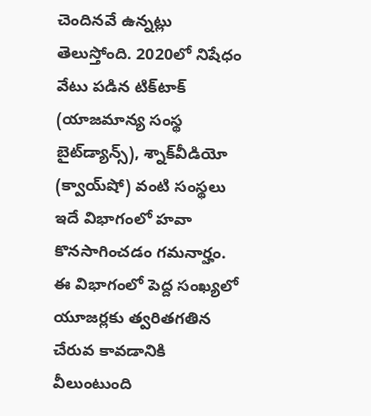చెందినవే ఉన్నట్లు తెలుస్తోంది. 2020లో నిషేధం వేటు పడిన టిక్‌టాక్‌ (యాజమాన్య సంస్థ బైట్‌డ్యాన్స్‌), శ్నాక్‌వీడియో (క్వాయ్‌షో) వంటి సంస్థలు ఇదే విభాగంలో హవా కొనసాగించడం గమనార్హం. ఈ విభాగంలో పెద్ద సంఖ్యలో యూజర్లకు త్వరితగతిన చేరువ కావడానికి వీలుంటుంది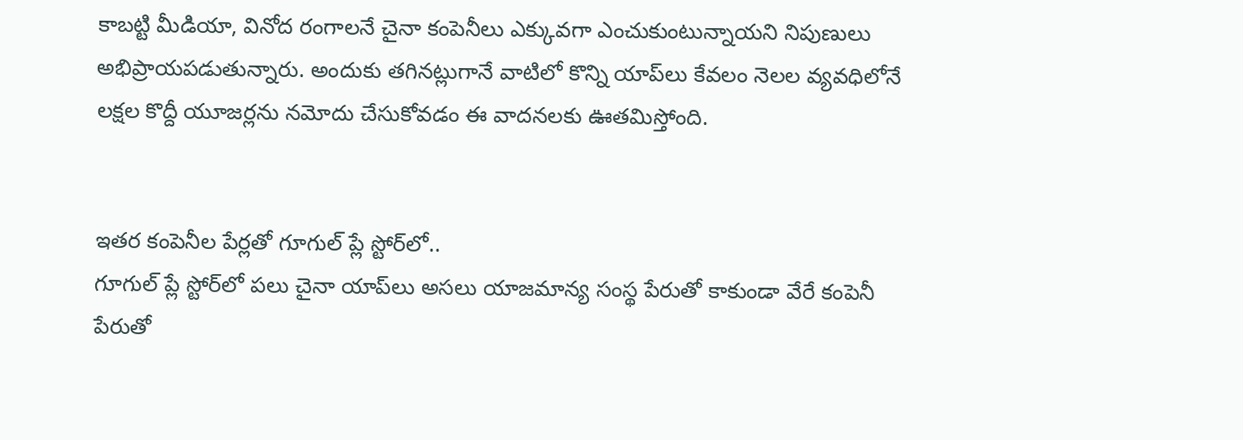కాబట్టి మీడియా, వినోద రంగాలనే చైనా కంపెనీలు ఎక్కువగా ఎంచుకుంటున్నాయని నిపుణులు అభిప్రాయపడుతున్నారు. అందుకు తగినట్లుగానే వాటిలో కొన్ని యాప్‌లు కేవలం నెలల వ్యవధిలోనే లక్షల కొద్దీ యూజర్లను నమోదు చేసుకోవడం ఈ వాదనలకు ఊతమిస్తోంది.


ఇతర కంపెనీల పేర్లతో గూగుల్‌ ప్లే స్టోర్‌లో..
గూగుల్‌ ప్లే స్టోర్‌లో పలు చైనా యాప్‌లు అసలు యాజమాన్య సంస్థ పేరుతో కాకుండా వేరే కంపెనీ పేరుతో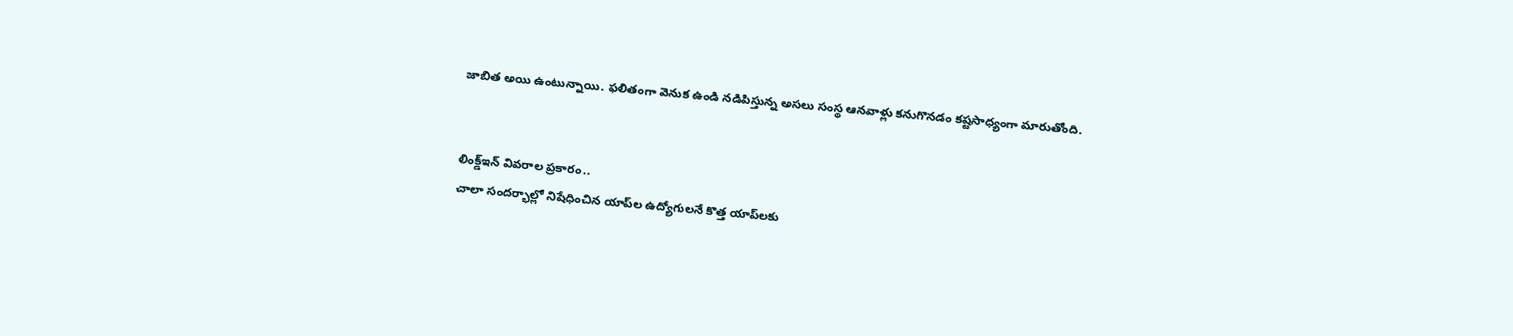జాబిత అయి ఉంటున్నాయి. ఫలితంగా వెనుక ఉండి నడిపిస్తున్న అసలు సంస్థ ఆనవాళ్లు కనుగొనడం కష్టసాధ్యంగా మారుతోంది.


లింక్డ్‌ఇన్‌ వివరాల ప్రకారం..
చాలా సందర్భాల్లో నిషేధించిన యాప్‌ల ఉద్యోగులనే కొత్త యాప్‌లకు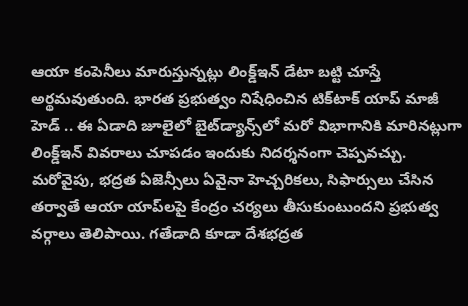ఆయా కంపెనీలు మారుస్తున్నట్లు లింక్డ్‌ఇన్‌ డేటా బట్టి చూస్తే అర్థమవుతుంది. భారత ప్రభుత్వం నిషేధించిన టిక్‌టాక్‌ యాప్‌ మాజీ హెడ్‌ .. ఈ ఏడాది జూలైలో బైట్‌డ్యాన్స్‌లో మరో విభాగానికి మారినట్లుగా లింక్డ్‌ఇన్‌ వివరాలు చూపడం ఇందుకు నిదర్శనంగా చెప్పవచ్చు. మరోవైపు, భద్రత ఏజెన్సీలు ఏవైనా హెచ్చరికలు, సిఫార్సులు చేసిన తర్వాతే ఆయా యాప్‌లపై కేంద్రం చర్యలు తీసుకుంటుందని ప్రభుత్వ వర్గాలు తెలిపాయి. గతేడాది కూడా దేశభద్రత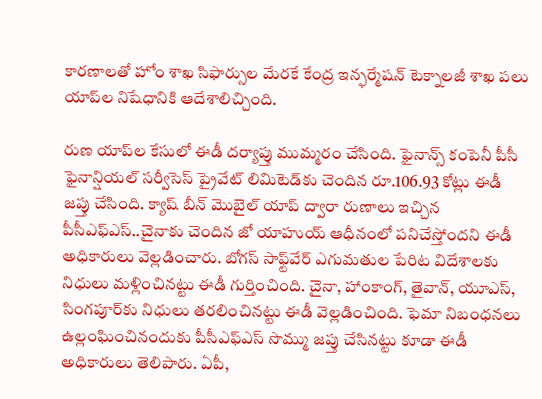కారణాలతో హోం శాఖ సిఫార్సుల మేరకే కేంద్ర ఇన్ఫర్మేషన్‌ టెక్నాలజీ శాఖ పలు యాప్‌ల నిషేధానికి ఆదేశాలిచ్చింది.

రుణ యాప్‌ల కేసులో ఈడీ దర్యాప్తు ముమ్మరం చేసింది. ఫైనాన్స్‌ కంపెనీ పీసీ ఫైనాన్షియల్‌ సర్వీసెస్‌ ప్రైవేట్ లిమిటెడ్‌కు చెందిన రూ.106.93 కోట్లు ఈడీ జప్తు చేసింది. క్యాష్ బీన్‌ మొబైల్‌ యాప్‌ ద్వారా రుణాలు ఇచ్చిన పీసీఎఫ్‌ఎస్‌..చైనాకు చెందిన జో యాహుయ్‌ ఆధీనంలో పనిచేస్తోందని ఈడీ అధికారులు వెల్లడించారు. బోగస్‌ సాఫ్ట్‌వేర్‌ ఎగుమతుల పేరిట విదేశాలకు నిధులు మళ్లించినట్టు ఈడీ గుర్తించింది. చైనా, హాంకాంగ్‌, తైవాన్‌, యూఎస్‌, సింగపూర్‌కు నిధులు తరలించినట్టు ఈడీ వెల్లడించింది. ఫెమా నిబంధనలు ఉల్లంఘించినందుకు పీసీఎఫ్‌ఎస్‌ సొమ్ము జప్తు చేసినట్టు కూడా ఈడీ అధికారులు తెలిపారు. ఏపీ,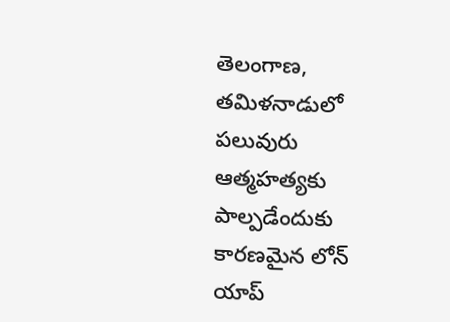తెలంగాణ, తమిళనాడులో పలువురు ఆత్మహత్యకు పాల్పడేందుకు కారణమైన లోన్ యాప్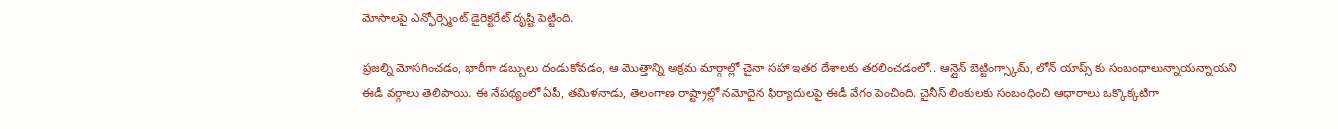మోసాలపై ఎన్ఫోర్స్మెంట్ డైరెక్టరేట్ దృష్టి పెట్టింది.

ప్రజల్ని మోసగించడం, భారీగా డబ్బులు దండుకోవడం, ఆ మొత్తాన్ని అక్రమ మార్గాల్లో చైనా సహా ఇతర దేశాలకు తరలించడంలో.. ఆన్లైన్ బెట్టింగ్స్కామ్, లోన్ యాప్స్ కు సంబంధాలున్నాయన్నాయని ఈడీ వర్గాలు తెలిపాయి. ఈ నేపథ్యంలో ఏపీ, తమిళనాడు, తెలంగాణ రాష్ట్రాల్లో నమోదైన ఫిర్యాదులపై ఈడీ వేగం పెంచింది. చైనీస్ లింకులకు సంబంధించి ఆధారాలు ఒక్కొక్కటిగా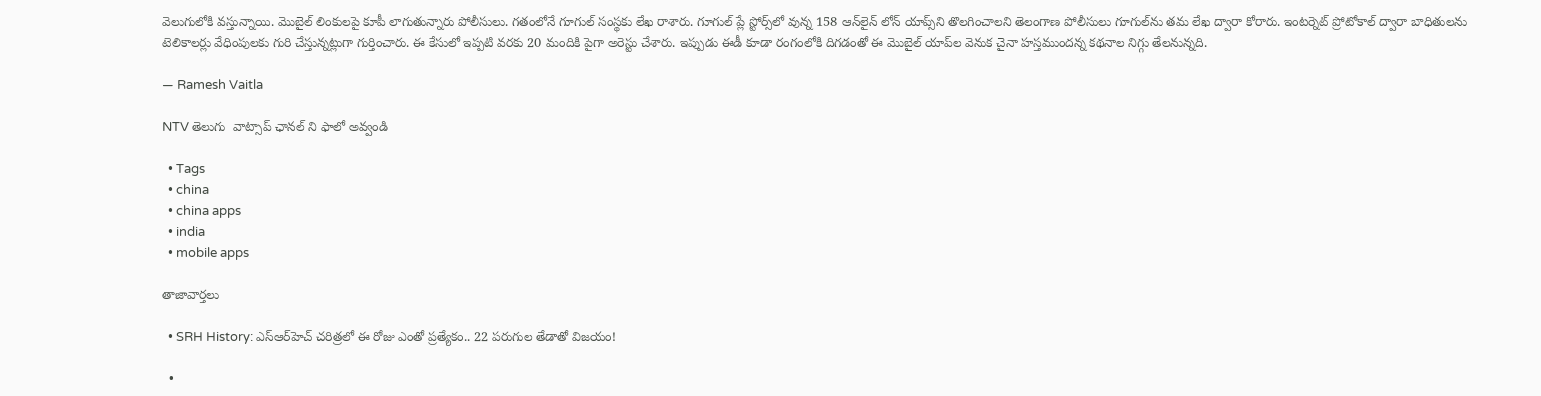వెలుగులోకి వస్తున్నాయి. మొబైల్ లింకులపై కూపీ లాగుతున్నారు పోలీసులు. గతంలోనే గూగుల్ సంస్థకు లేఖ రాశారు. గూగుల్ ప్లే స్టోర్స్‌లో వున్న 158 ఆన్‌లైన్ లోన్ యాప్స్‌ని తొలగించాలని తెలంగాణ పోలీసులు గూగుల్‌ను తమ లేఖ ద్వారా కోరారు. ఇంటర్నెట్ ప్రోటోకాల్ ద్వారా బాధితులను టెలికాలర్లు వేధింపులకు గురి చేస్తున్నట్లుగా గుర్తించారు. ఈ కేసులో ఇప్పటి వరకు 20 మందికి పైగా అరెస్టు చేశారు. ఇప్పుడు ఈడీ కూడా రంగంలోకి దిగడంతో ఈ మొబైల్ యాప్‌ల వెనుక చైనా హస్తముందన్న కథనాల నిగ్గు తేలనున్నది.

— Ramesh Vaitla

NTV తెలుగు  వాట్సాప్ ఛానల్ ని ఫాలో అవ్వండి

  • Tags
  • china
  • china apps
  • india
  • mobile apps

తాజావార్తలు

  • SRH History: ఎస్‌ఆర్‌హెచ్ చరిత్రలో ఈ రోజు ఎంతో ప్రత్యేకం.. 22 పరుగుల తేడాతో విజయం!

  •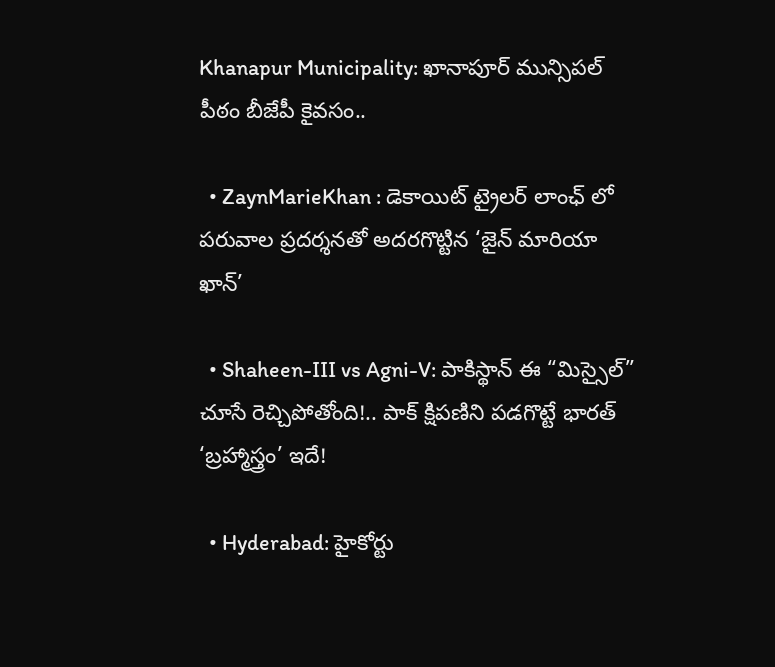Khanapur Municipality: ఖానాపూర్ మున్సిపల్ పీఠం బీజేపీ కైవసం..

  • ZaynMarieKhan : డెకాయిట్ ట్రైలర్ లాంఛ్ లో పరువాల ప్రదర్శనతో అదరగొట్టిన ‘జైన్ మారియా ఖాన్’

  • Shaheen-III vs Agni-V: పాకిస్థాన్ ఈ “మిస్సైల్” చూసే రెచ్చిపోతోంది!.. పాక్ క్షిపణిని పడగొట్టే భారత్ ‘బ్రహ్మాస్త్రం’ ఇదే!

  • Hyderabad: హైకోర్టు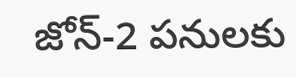జోన్‌-2 పనులకు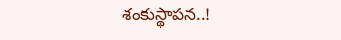శంకుస్థాపన..!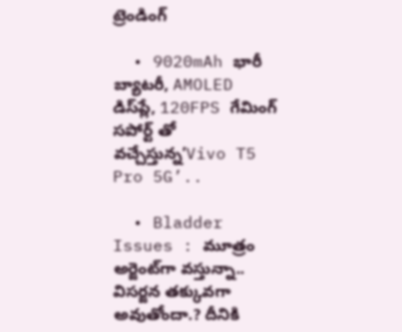ట్రెండింగ్‌

  • 9020mAh భారీ బ్యాటరీ, AMOLED డిస్‌ప్లే, 120FPS గేమింగ్‌ సపోర్ట్ తో వచ్చేస్తున్న’Vivo T5 Pro 5G’..

  • Bladder Issues : మూత్రం అర్జెంట్‌గా వస్తున్నా.. విసర్జన తక్కువగా అవుతోందా.? దీనికి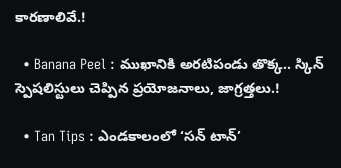కారణాలివే.!

  • Banana Peel : ముఖానికి అరటిపండు తొక్క.. స్కిన్ స్పెషలిస్టులు చెప్పిన ప్రయోజనాలు, జాగ్రత్తలు.!

  • Tan Tips : ఎండకాలంలో ‘సన్ టాన్’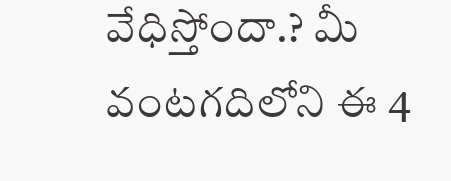వేధిస్తోందా.? మీ వంటగదిలోని ఈ 4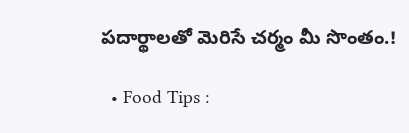పదార్థాలతో మెరిసే చర్మం మీ సొంతం.!

  • Food Tips :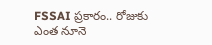FSSAI ప్రకారం.. రోజుకు ఎంత నూనె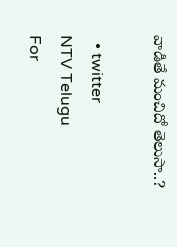వాడితే మంచిదో తెలుసా..?

  • twitter
NTV Telugu
For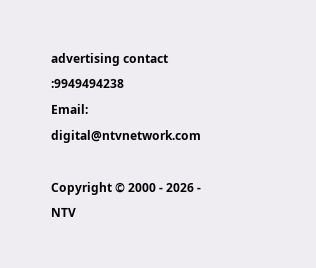advertising contact :9949494238
Email: digital@ntvnetwork.com

Copyright © 2000 - 2026 - NTV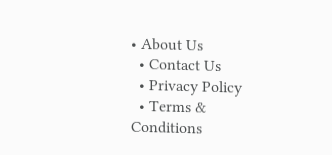• About Us
  • Contact Us
  • Privacy Policy
  • Terms & Conditions